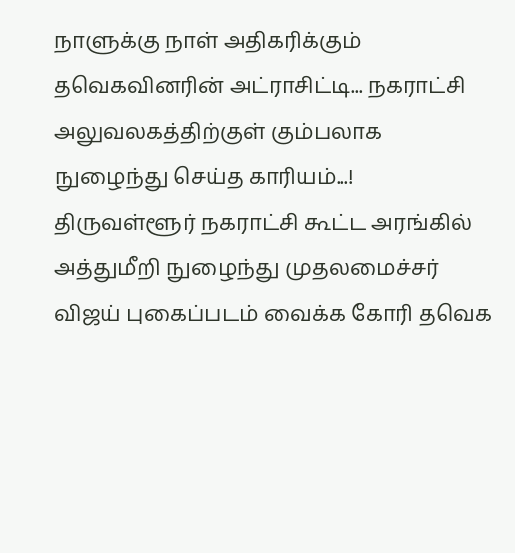நாளுக்கு நாள் அதிகரிக்கும் தவெகவினரின் அட்ராசிட்டி... நகராட்சி அலுவலகத்திற்குள் கும்பலாக நுழைந்து செய்த காரியம்...!
திருவள்ளூர் நகராட்சி கூட்ட அரங்கில் அத்துமீறி நுழைந்து முதலமைச்சர் விஜய் புகைப்படம் வைக்க கோரி தவெக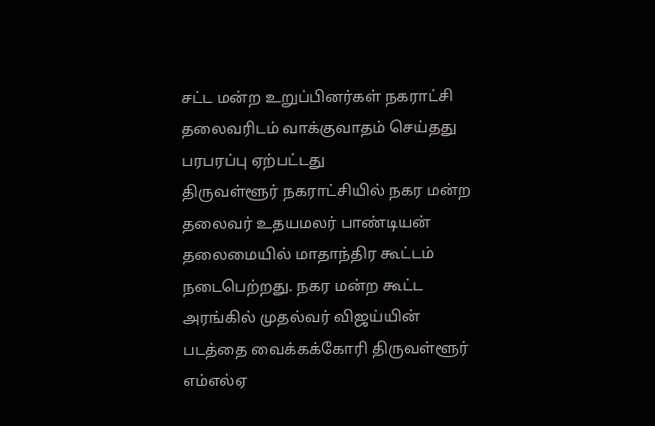சட்ட மன்ற உறுப்பினர்கள் நகராட்சி தலைவரிடம் வாக்குவாதம் செய்தது பரபரப்பு ஏற்பட்டது
திருவள்ளூர் நகராட்சியில் நகர மன்ற தலைவர் உதயமலர் பாண்டியன் தலைமையில் மாதாந்திர கூட்டம் நடைபெற்றது. நகர மன்ற கூட்ட அரங்கில் முதல்வர் விஜய்யின் படத்தை வைக்கக்கோரி திருவள்ளூர் எம்எல்ஏ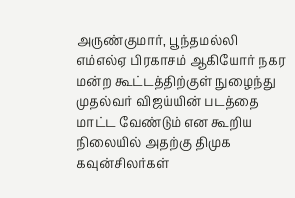அருண்குமார், பூந்தமல்லி எம்எல்ஏ பிரகாசம் ஆகியோர் நகர மன்ற கூட்டத்திற்குள் நுழைந்து முதல்வர் விஜய்யின் படத்தை மாட்ட வேண்டும் என கூறிய நிலையில் அதற்கு திமுக கவுன்சிலர்கள்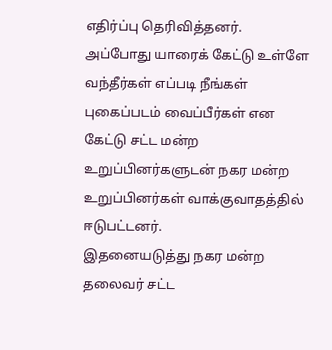எதிர்ப்பு தெரிவித்தனர்.
அப்போது யாரைக் கேட்டு உள்ளே வந்தீர்கள் எப்படி நீங்கள் புகைப்படம் வைப்பீர்கள் என கேட்டு சட்ட மன்ற உறுப்பினர்களுடன் நகர மன்ற உறுப்பினர்கள் வாக்குவாதத்தில் ஈடுபட்டனர்.
இதனையடுத்து நகர மன்ற தலைவர் சட்ட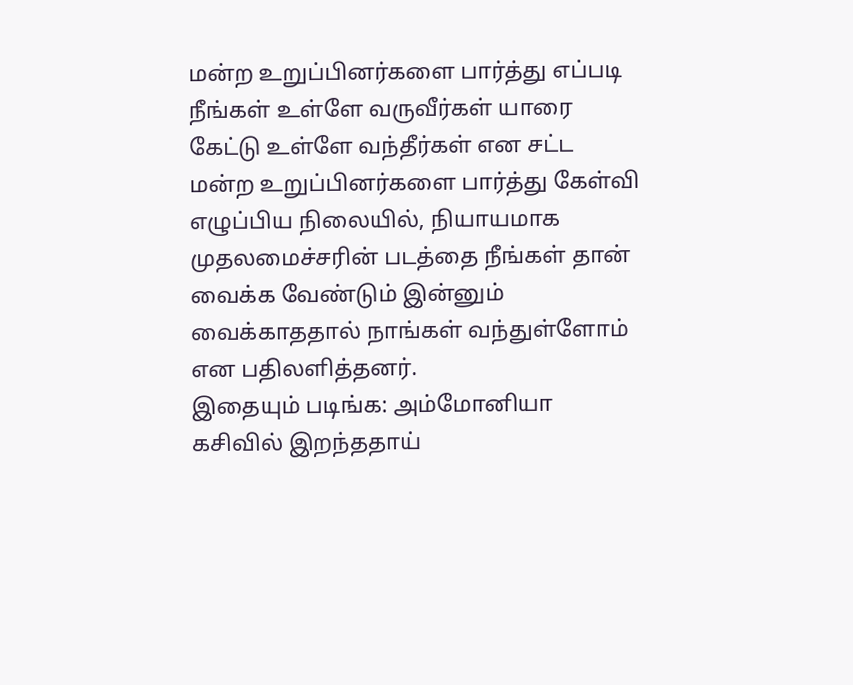மன்ற உறுப்பினர்களை பார்த்து எப்படி நீங்கள் உள்ளே வருவீர்கள் யாரை கேட்டு உள்ளே வந்தீர்கள் என சட்ட மன்ற உறுப்பினர்களை பார்த்து கேள்வி எழுப்பிய நிலையில், நியாயமாக முதலமைச்சரின் படத்தை நீங்கள் தான் வைக்க வேண்டும் இன்னும் வைக்காததால் நாங்கள் வந்துள்ளோம் என பதிலளித்தனர்.
இதையும் படிங்க: அம்மோனியா கசிவில் இறந்ததாய்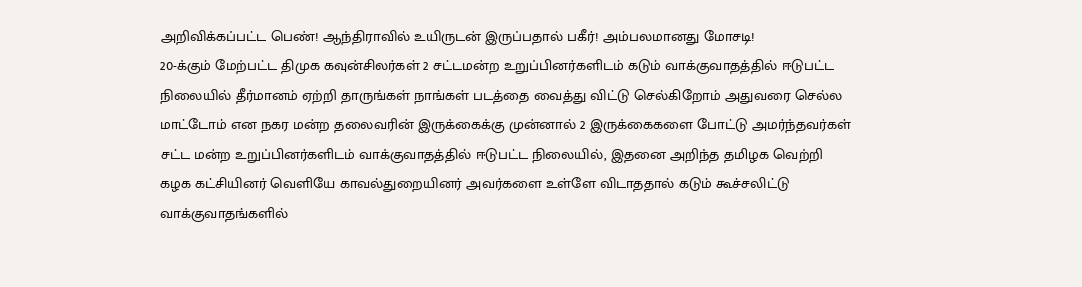அறிவிக்கப்பட்ட பெண்! ஆந்திராவில் உயிருடன் இருப்பதால் பகீர்! அம்பலமானது மோசடி!
20-க்கும் மேற்பட்ட திமுக கவுன்சிலர்கள் 2 சட்டமன்ற உறுப்பினர்களிடம் கடும் வாக்குவாதத்தில் ஈடுபட்ட நிலையில் தீர்மானம் ஏற்றி தாருங்கள் நாங்கள் படத்தை வைத்து விட்டு செல்கிறோம் அதுவரை செல்ல மாட்டோம் என நகர மன்ற தலைவரின் இருக்கைக்கு முன்னால் 2 இருக்கைகளை போட்டு அமர்ந்தவர்கள் சட்ட மன்ற உறுப்பினர்களிடம் வாக்குவாதத்தில் ஈடுபட்ட நிலையில், இதனை அறிந்த தமிழக வெற்றி கழக கட்சியினர் வெளியே காவல்துறையினர் அவர்களை உள்ளே விடாததால் கடும் கூச்சலிட்டு வாக்குவாதங்களில்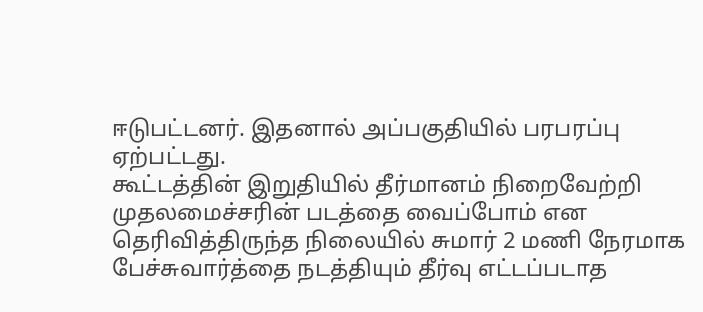ஈடுபட்டனர். இதனால் அப்பகுதியில் பரபரப்பு ஏற்பட்டது.
கூட்டத்தின் இறுதியில் தீர்மானம் நிறைவேற்றி முதலமைச்சரின் படத்தை வைப்போம் என தெரிவித்திருந்த நிலையில் சுமார் 2 மணி நேரமாக பேச்சுவார்த்தை நடத்தியும் தீர்வு எட்டப்படாத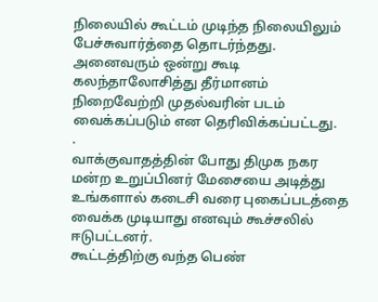நிலையில் கூட்டம் முடிந்த நிலையிலும் பேச்சுவார்த்தை தொடர்ந்தது.
அனைவரும் ஒன்று கூடி கலந்தாலோசித்து தீர்மானம் நிறைவேற்றி முதல்வரின் படம் வைக்கப்படும் என தெரிவிக்கப்பட்டது.
.
வாக்குவாதத்தின் போது திமுக நகர மன்ற உறுப்பினர் மேசையை அடித்து உங்களால் கடைசி வரை புகைப்படத்தை வைக்க முடியாது எனவும் கூச்சலில் ஈடுபட்டனர்.
கூட்டத்திற்கு வந்த பெண்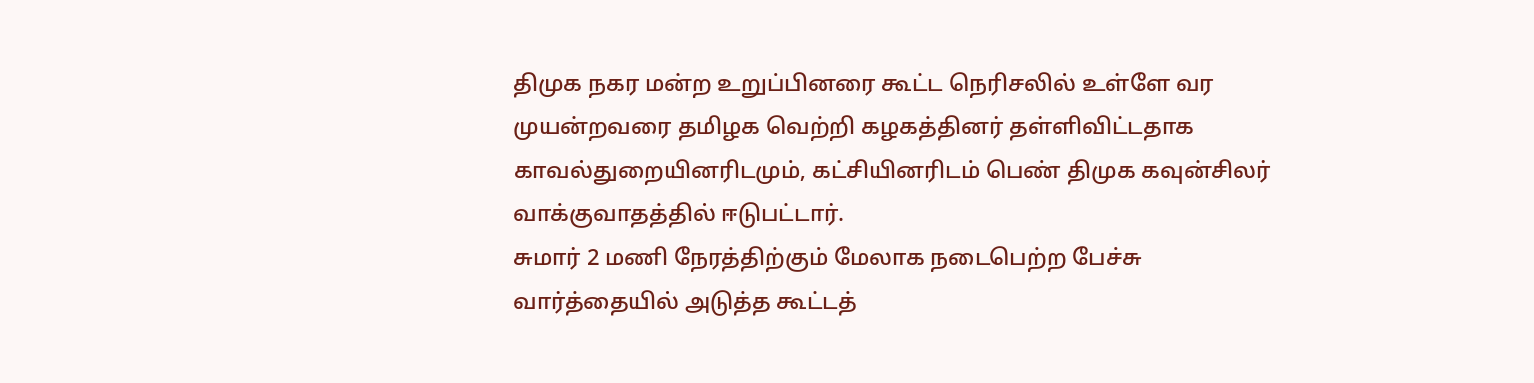திமுக நகர மன்ற உறுப்பினரை கூட்ட நெரிசலில் உள்ளே வர முயன்றவரை தமிழக வெற்றி கழகத்தினர் தள்ளிவிட்டதாக காவல்துறையினரிடமும், கட்சியினரிடம் பெண் திமுக கவுன்சிலர் வாக்குவாதத்தில் ஈடுபட்டார்.
சுமார் 2 மணி நேரத்திற்கும் மேலாக நடைபெற்ற பேச்சு வார்த்தையில் அடுத்த கூட்டத்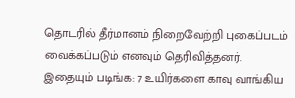தொடரில் தீர்மானம் நிறைவேற்றி புகைப்படம் வைக்கப்படும் எனவும் தெரிவித்தனர்.
இதையும் படிங்க: 7 உயிர்களை காவு வாங்கிய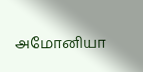அமோனியா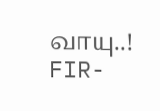வாயு..! FIR-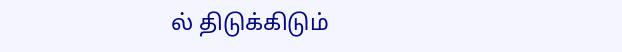ல் திடுக்கிடும்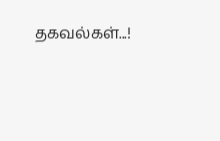தகவல்கள்...!